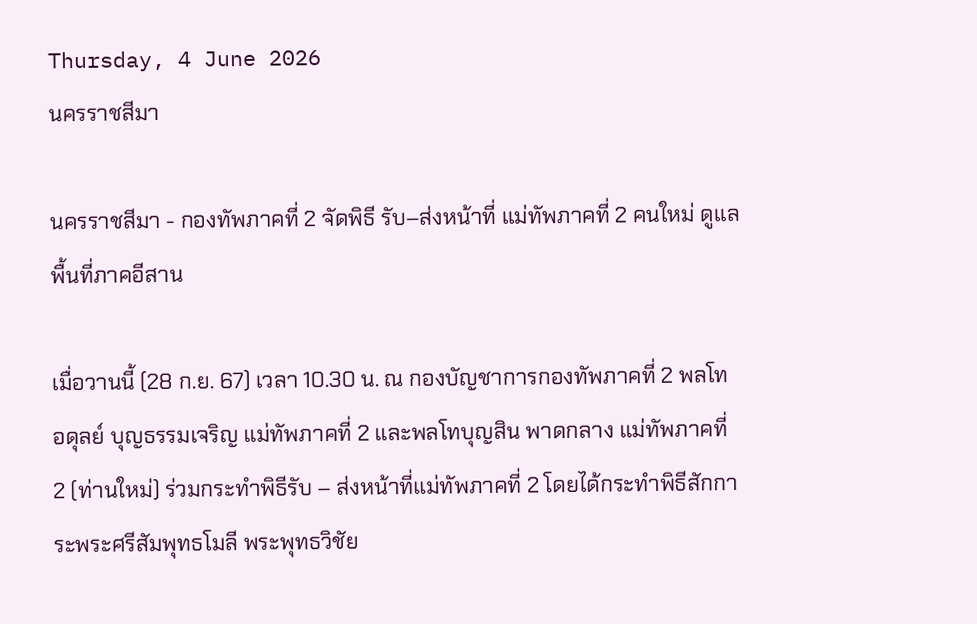Thursday, 4 June 2026
นครราชสีมา

นครราชสีมา - กองทัพภาคที่ 2 จัดพิธี รับ–ส่งหน้าที่ แม่ทัพภาคที่ 2 คนใหม่ ดูแลพื้นที่ภาคอีสาน

เมื่อวานนี้ (28 ก.ย. 67) เวลา 10.30 น. ณ กองบัญชาการกองทัพภาคที่ 2 พลโท อดุลย์ บุญธรรมเจริญ แม่ทัพภาคที่ 2 และพลโทบุญสิน พาดกลาง แม่ทัพภาคที่ 2 (ท่านใหม่) ร่วมกระทำพิธีรับ – ส่งหน้าที่แม่ทัพภาคที่ 2 โดยได้กระทำพิธีสักการะพระศรีสัมพุทธโมลี พระพุทธวิชัย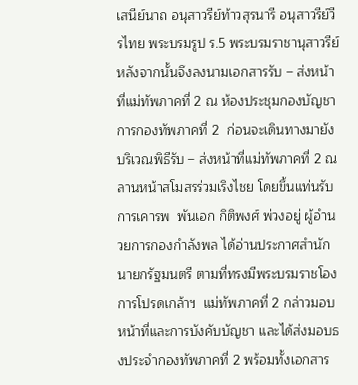เสนีย์นาถ อนุสาวรีย์ท้าวสุรนารี อนุสาวรีย์วีรไทย พระบรมรูป ร.5 พระบรมราชานุสาวรีย์  หลังจากนั้นจึงลงนามเอกสารรับ – ส่งหน้าที่แม่ทัพภาคที่ 2 ณ ห้องประชุมกองบัญชาการกองทัพภาคที่ 2  ก่อนจะเดินทางมายังบริเวณพิธีรับ – ส่งหน้าที่แม่ทัพภาคที่ 2 ณ ลานหน้าสโมสรร่วมเริงไชย โดยขึ้นแท่นรับการเคารพ  พันเอก กิติพงศ์ พ่วงอยู่ ผู้อำนวยการกองกำลังพล ได้อ่านประกาศสำนักนายกรัฐมนตรี ตามที่ทรงมีพระบรมราชโองการโปรดเกล้าฯ  แม่ทัพภาคที่ 2 กล่าวมอบหน้าที่และการบังคับบัญชา และได้ส่งมอบธงประจำกองทัพภาคที่ 2 พร้อมทั้งเอกสาร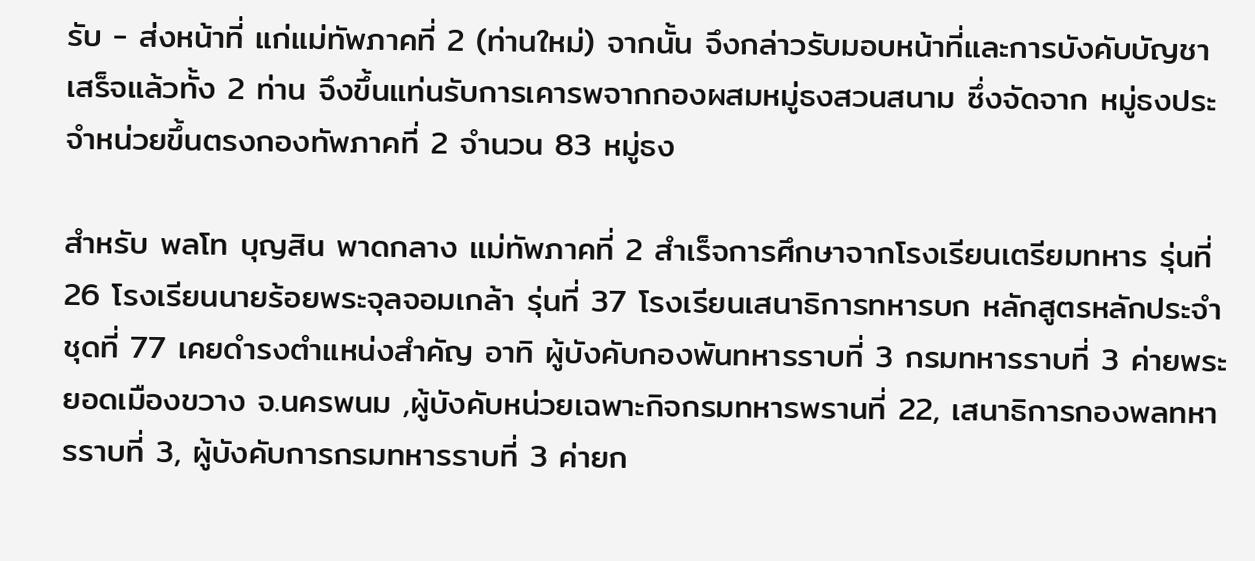รับ - ส่งหน้าที่ แก่แม่ทัพภาคที่ 2 (ท่านใหม่) จากนั้น จึงกล่าวรับมอบหน้าที่และการบังคับบัญชา เสร็จแล้วทั้ง 2 ท่าน จึงขึ้นแท่นรับการเคารพจากกองผสมหมู่ธงสวนสนาม ซึ่งจัดจาก หมู่ธงประจำหน่วยขึ้นตรงกองทัพภาคที่ 2 จำนวน 83 หมู่ธง

สำหรับ พลโท บุญสิน พาดกลาง แม่ทัพภาคที่ 2 สำเร็จการศึกษาจากโรงเรียนเตรียมทหาร รุ่นที่ 26 โรงเรียนนายร้อยพระจุลจอมเกล้า รุ่นที่ 37 โรงเรียนเสนาธิการทหารบก หลักสูตรหลักประจำ ชุดที่ 77 เคยดำรงตำแหน่งสำคัญ อาทิ ผู้บังคับกองพันทหารราบที่ 3 กรมทหารราบที่ 3 ค่ายพระยอดเมืองขวาง จ.นครพนม ,ผู้บังคับหน่วยเฉพาะกิจกรมทหารพรานที่ 22, เสนาธิการกองพลทหารราบที่ 3, ผู้บังคับการกรมทหารราบที่ 3 ค่ายก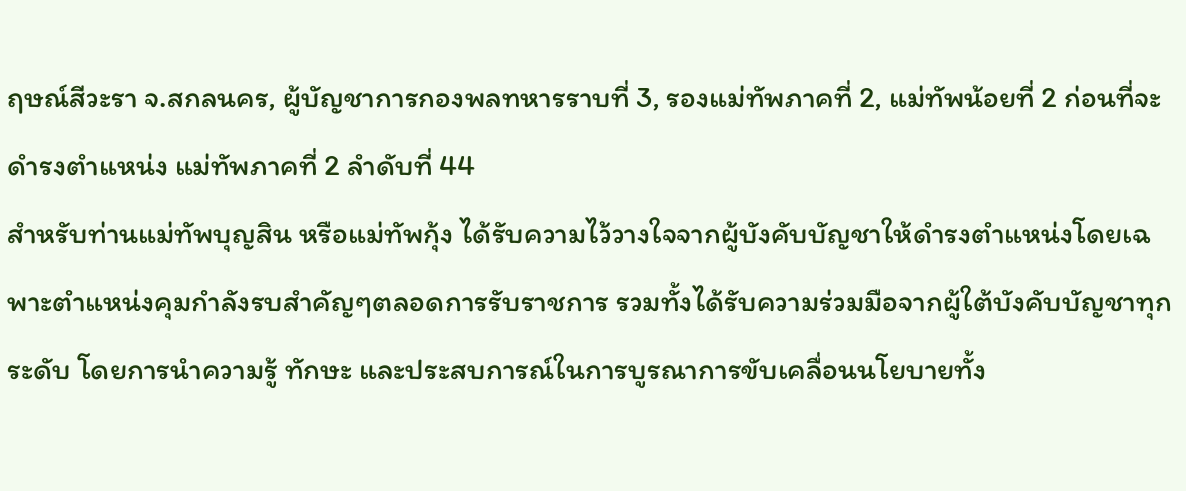ฤษณ์สีวะรา จ.สกลนคร, ผู้บัญชาการกองพลทหารราบที่ 3, รองแม่ทัพภาคที่ 2, แม่ทัพน้อยที่ 2 ก่อนที่จะดำรงตำแหน่ง แม่ทัพภาคที่ 2 ลำดับที่ 44
สำหรับท่านแม่ทัพบุญสิน หรือแม่ทัพกุ้ง ได้รับความไว้วางใจจากผู้บังคับบัญชาให้ดำรงตำแหน่งโดยเฉพาะตำแหน่งคุมกำลังรบสำคัญๆตลอดการรับราชการ รวมทั้งได้รับความร่วมมือจากผู้ใต้บังคับบัญชาทุกระดับ โดยการนำความรู้ ทักษะ และประสบการณ์ในการบูรณาการขับเคลื่อนนโยบายทั้ง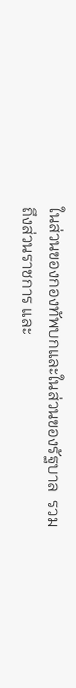ในส่วนของกองทัพบกและในส่วนของรัฐบาล  รวมถึงส่วนราชการ และ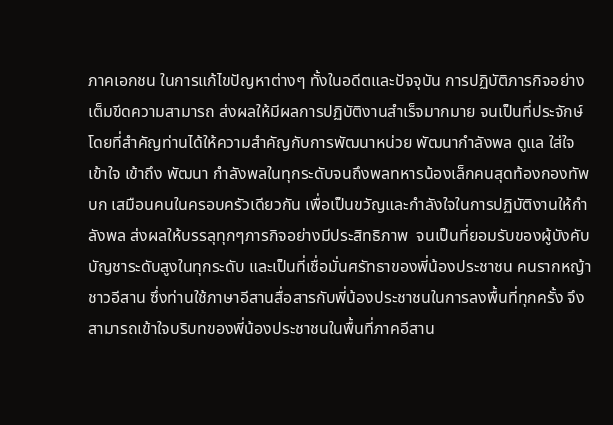ภาคเอกชน ในการแก้ไขปัญหาต่างๆ ทั้งในอดีตและปัจจุบัน การปฏิบัติภารกิจอย่างเต็มขีดความสามารถ ส่งผลให้มีผลการปฏิบัติงานสำเร็จมากมาย จนเป็นที่ประจักษ์  โดยที่สำคัญท่านได้ให้ความสำคัญกับการพัฒนาหน่วย พัฒนากำลังพล ดูแล ใส่ใจ เข้าใจ เข้าถึง พัฒนา กำลังพลในทุกระดับจนถึงพลทหารน้องเล็กคนสุดท้องกองทัพบก เสมือนคนในครอบครัวเดียวกัน เพื่อเป็นขวัญและกำลังใจในการปฏิบัติงานให้กำลังพล ส่งผลให้บรรลุทุกๆภารกิจอย่างมีประสิทธิภาพ  จนเป็นที่ยอมรับของผู้บังคับบัญชาระดับสูงในทุกระดับ และเป็นที่เชื่อมั่นศรัทธาของพี่น้องประชาชน คนรากหญ้าชาวอีสาน ซึ่งท่านใช้ภาษาอีสานสื่อสารกับพี่น้องประชาชนในการลงพื้นที่ทุกครั้ง จึงสามารถเข้าใจบริบทของพี่น้องประชาชนในพื้นที่ภาคอีสาน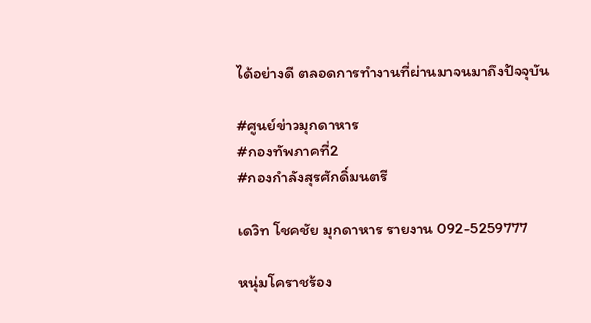ได้อย่างดี ตลอดการทำงานที่ผ่านมาจนมาถึงปัจจุบัน

#ศูนย์ข่าวมุกดาหาร
#กองทัพภาคที่2
#กองกำลังสุรศักดิ์มนตรี

เดวิท โชคชัย มุกดาหาร รายงาน 092-5259777

หนุ่มโคราชร้อง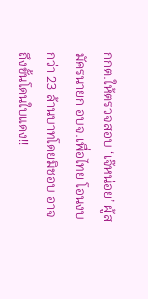กกต.ให้ตรวจสอบ ‘เจ๊หน่อย’ ผู้สมัครนายก อบจ.เพื่อไทย โอนงบกว่า 23 ล้านบาทโดยมิชอบ อาจถึงขั้นโดนใบแดง!!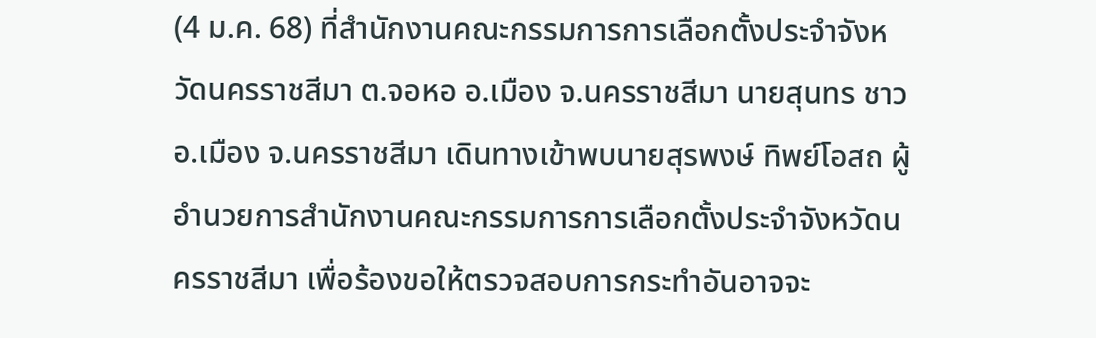(4 ม.ค. 68) ที่สำนักงานคณะกรรมการการเลือกตั้งประจำจังหวัดนครราชสีมา ต.จอหอ อ.เมือง จ.นครราชสีมา นายสุนทร ชาว อ.เมือง จ.นครราชสีมา เดินทางเข้าพบนายสุรพงษ์ ทิพย์โอสถ ผู้อำนวยการสำนักงานคณะกรรมการการเลือกตั้งประจำจังหวัดนครราชสีมา เพื่อร้องขอให้ตรวจสอบการกระทำอันอาจจะ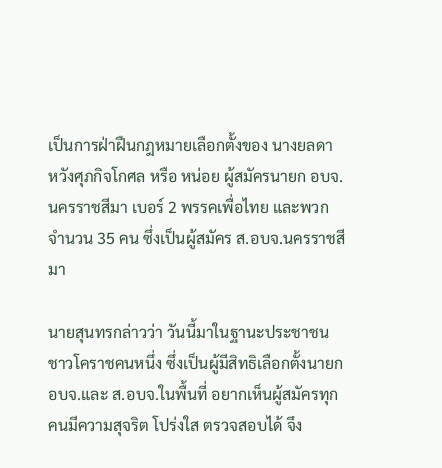เป็นการฝ่าฝืนกฎหมายเลือกตั้งของ นางยลดา หวังศุภกิจโกศล หรือ หน่อย ผู้สมัครนายก อบจ.นครราชสีมา เบอร์ 2 พรรคเพื่อไทย และพวก จำนวน 35 คน ซึ่งเป็นผู้สมัคร ส.อบจ.นครราชสีมา

นายสุนทรกล่าวว่า วันนี้มาในฐานะประชาชนชาวโคราชคนหนึ่ง ซึ่งเป็นผู้มีสิทธิเลือกตั้งนายก อบจ.และ ส.อบจ.ในพื้นที่ อยากเห็นผู้สมัครทุกคนมีความสุจริต โปร่งใส ตรวจสอบได้ จึง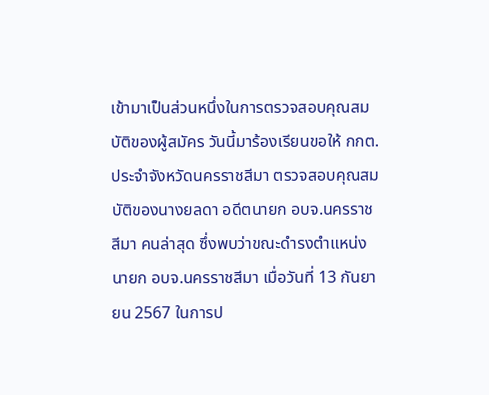เข้ามาเป็นส่วนหนึ่งในการตรวจสอบคุณสมบัติของผู้สมัคร วันนี้มาร้องเรียนขอให้ กกต.ประจำจังหวัดนครราชสีมา ตรวจสอบคุณสมบัติของนางยลดา อดีตนายก อบจ.นครราชสีมา คนล่าสุด ซึ่งพบว่าขณะดำรงตำแหน่งนายก อบจ.นครราชสีมา เมื่อวันที่ 13 กันยายน 2567 ในการป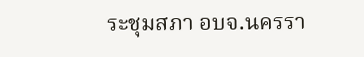ระชุมสภา อบจ.นครรา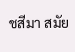ชสีมา สมัย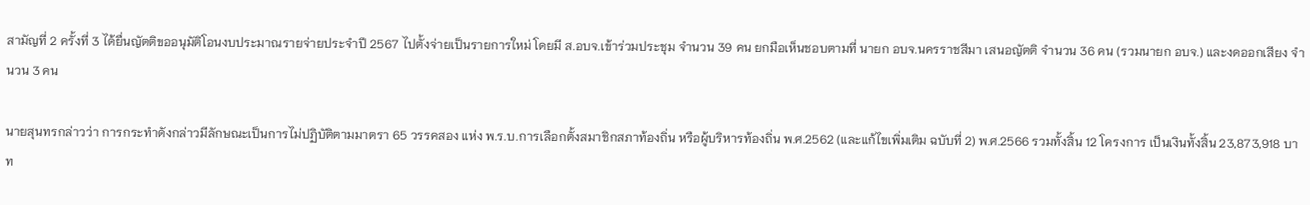สามัญที่ 2 ครั้งที่ 3 ได้ยื่นญัตติขออนุมัติโอนงบประมาณรายจ่ายประจำปี 2567 ไปตั้งจ่ายเป็นรายการใหม่ โดยมี ส.อบจ.เข้าร่วมประชุม จำนวน 39 คน ยกมือเห็นชอบตามที่ นายก อบจ.นครราชสีมา เสนอญัตติ จำนวน 36 คน (รวมนายก อบจ.) และงดออกเสียง จำนวน 3 คน

นายสุนทรกล่าวว่า การกระทำดังกล่าวมีลักษณะเป็นการไม่ปฏิบัติตามมาตรา 65 วรรคสอง แห่ง พ.ร.บ.การเลือกตั้งสมาชิกสภาท้องถิ่น หรือผู้บริหารท้องถิ่น พ.ศ.2562 (และแก้ไขเพิ่มเติม ฉบับที่ 2) พ.ศ.2566 รวมทั้งสิ้น 12 โครงการ เป็นเงินทั้งสิ้น 23,873,918 บาท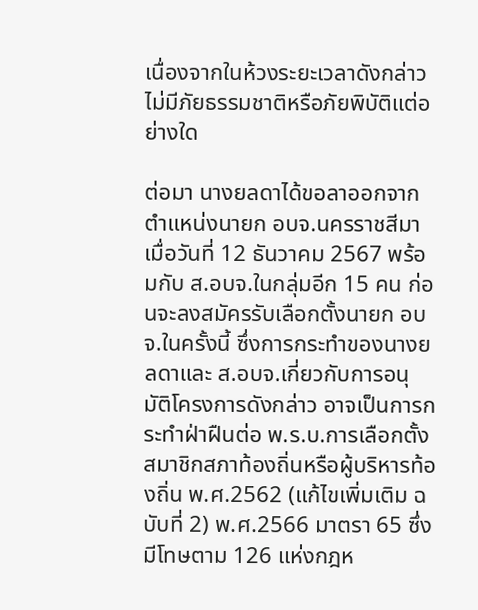เนื่องจากในห้วงระยะเวลาดังกล่าวไม่มีภัยธรรมชาติหรือภัยพิบัติแต่อย่างใด

ต่อมา นางยลดาได้ขอลาออกจากตำแหน่งนายก อบจ.นครราชสีมา เมื่อวันที่ 12 ธันวาคม 2567 พร้อมกับ ส.อบจ.ในกลุ่มอีก 15 คน ก่อนจะลงสมัครรับเลือกตั้งนายก อบจ.ในครั้งนี้ ซึ่งการกระทำของนางยลดาและ ส.อบจ.เกี่ยวกับการอนุมัติโครงการดังกล่าว อาจเป็นการกระทำฝ่าฝืนต่อ พ.ร.บ.การเลือกตั้งสมาชิกสภาท้องถิ่นหรือผู้บริหารท้องถิ่น พ.ศ.2562 (แก้ไขเพิ่มเติม ฉบับที่ 2) พ.ศ.2566 มาตรา 65 ซึ่งมีโทษตาม 126 แห่งกฎห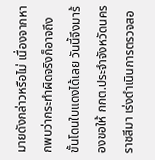มายดังกล่าวหรือไม่ เนื่องจากหากพบว่ากระทำผิดจริงก็อาจถึงขั้นโดนใบแดงได้เลย วันนี้จึงมาร้องขอให้ กกต.ประจำจังหวัดนครราชสีมา เร่งดำเนินการตรวจสอ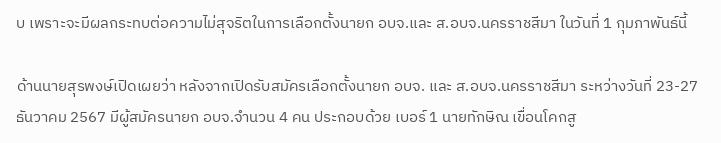บ เพราะจะมีผลกระทบต่อความไม่สุจริตในการเลือกตั้งนายก อบจ.และ ส.อบจ.นครราชสีมา ในวันที่ 1 กุมภาพันธ์นี้

ด้านนายสุรพงษ์เปิดเผยว่า หลังจากเปิดรับสมัครเลือกตั้งนายก อบจ. และ ส.อบจ.นครราชสีมา ระหว่างวันที่ 23-27 ธันวาคม 2567 มีผู้สมัครนายก อบจ.จำนวน 4 คน ประกอบด้วย เบอร์ 1 นายทักษิณ เขื่อนโคกสู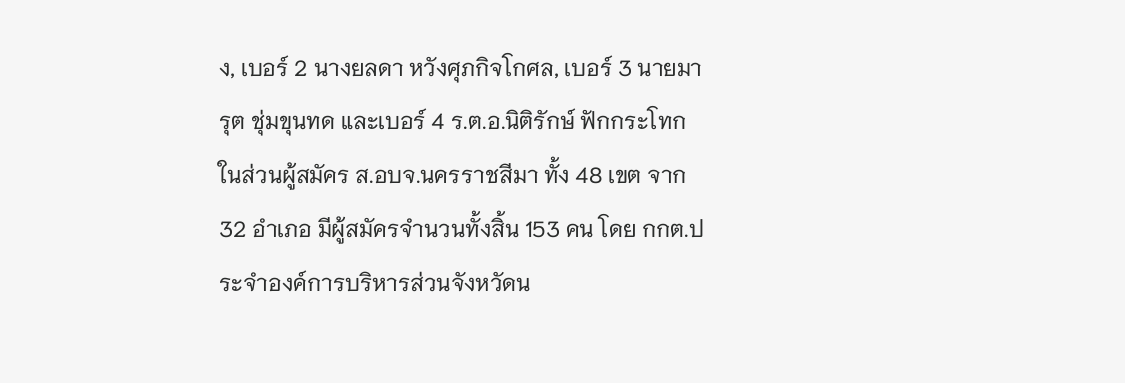ง, เบอร์ 2 นางยลดา หวังศุภกิจโกศล, เบอร์ 3 นายมารุต ชุ่มขุนทด และเบอร์ 4 ร.ต.อ.นิติรักษ์ ฟักกระโทก ในส่วนผู้สมัคร ส.อบจ.นครราชสีมา ทั้ง 48 เขต จาก 32 อำเภอ มีผู้สมัครจำนวนทั้งสิ้น 153 คน โดย กกต.ประจำองค์การบริหารส่วนจังหวัดน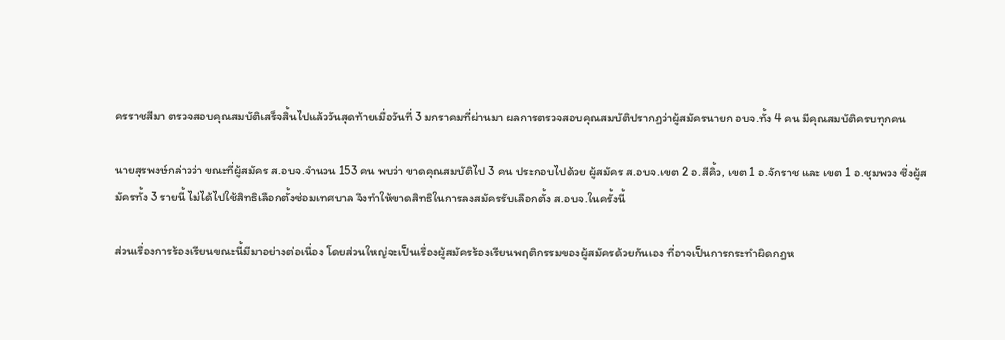ครราชสีมา ตรวจสอบคุณสมบัติเสร็จสิ้นไปแล้ววันสุดท้ายเมื่อวันที่ 3 มกราคมที่ผ่านมา ผลการตรวจสอบคุณสมบัติปรากฏว่าผู้สมัครนายก อบจ.ทั้ง 4 คน มีคุณสมบัติครบทุกคน

นายสุรพงษ์กล่าวว่า ขณะที่ผู้สมัคร ส.อบจ.จำนวน 153 คน พบว่า ขาดคุณสมบัติไป 3 คน ประกอบไปด้วย ผู้สมัคร ส.อบจ.เขต 2 อ.สีคิ้ว, เขต 1 อ.จักราช และ เขต 1 อ.ชุมพวง ซึ่งผู้สมัครทั้ง 3 รายนี้ ไม่ได้ไปใช้สิทธิเลือกตั้งซ่อมเทศบาล จึงทำให้ขาดสิทธิในการลงสมัครรับเลือกตั้ง ส.อบจ.ในครั้งนี้

ส่วนเรื่องการร้องเรียนขณะนี้มีมาอย่างต่อเนื่อง โดยส่วนใหญ่จะเป็นเรื่องผู้สมัครร้องเรียนพฤติกรรมของผู้สมัครด้วยกันเอง ที่อาจเป็นการกระทำผิดกฎห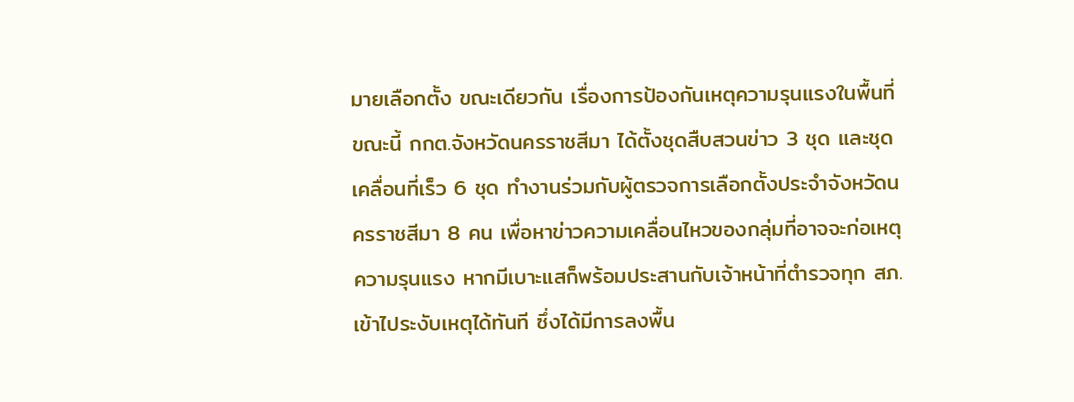มายเลือกตั้ง ขณะเดียวกัน เรื่องการป้องกันเหตุความรุนแรงในพื้นที่ ขณะนี้ กกต.จังหวัดนครราชสีมา ได้ตั้งชุดสืบสวนข่าว 3 ชุด และชุดเคลื่อนที่เร็ว 6 ชุด ทำงานร่วมกับผู้ตรวจการเลือกตั้งประจำจังหวัดนครราชสีมา 8 คน เพื่อหาข่าวความเคลื่อนไหวของกลุ่มที่อาจจะก่อเหตุความรุนแรง หากมีเบาะแสก็พร้อมประสานกับเจ้าหน้าที่ตำรวจทุก สภ.เข้าไประงับเหตุได้ทันที ซึ่งได้มีการลงพื้น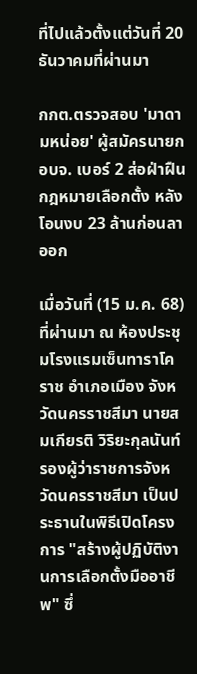ที่ไปแล้วตั้งแต่วันที่ 20 ธันวาคมที่ผ่านมา

กกต.ตรวจสอบ 'มาดามหน่อย' ผู้สมัครนายก อบจ. เบอร์ 2 ส่อฝ่าฝืนกฎหมายเลือกตั้ง หลังโอนงบ 23 ล้านก่อนลาออก

เมื่อวันที่ (15 ม.ค. 68) ที่ผ่านมา ณ ห้องประชุมโรงแรมเซ็นทาราโคราช อำเภอเมือง จังหวัดนครราชสีมา นายสมเกียรติ วิริยะกุลนันท์ รองผู้ว่าราชการจังหวัดนครราชสีมา เป็นประธานในพิธีเปิดโครงการ "สร้างผู้ปฏิบัติงานการเลือกตั้งมืออาชีพ" ซึ่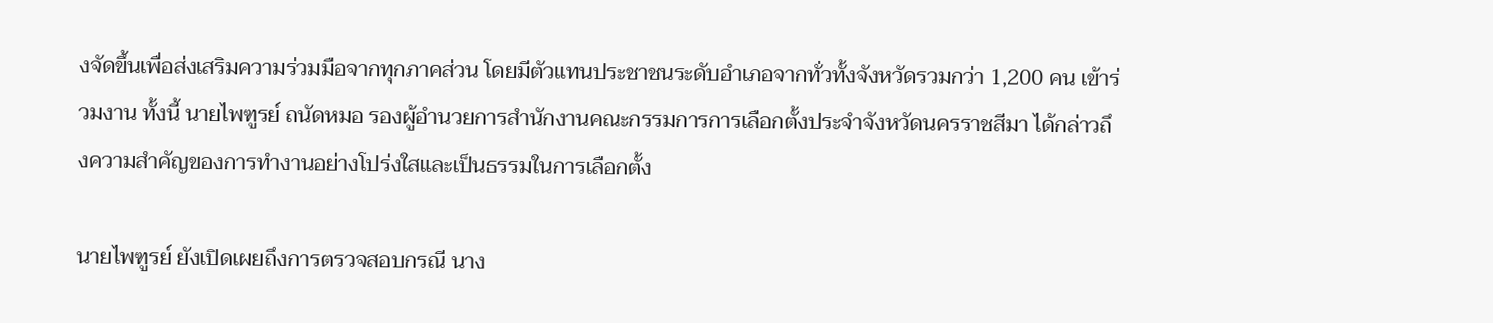งจัดขึ้นเพื่อส่งเสริมความร่วมมือจากทุกภาคส่วน โดยมีตัวแทนประชาชนระดับอำเภอจากทั่วทั้งจังหวัดรวมกว่า 1,200 คน เข้าร่วมงาน ทั้งนี้ นายไพฑูรย์ ถนัดหมอ รองผู้อำนวยการสำนักงานคณะกรรมการการเลือกตั้งประจำจังหวัดนครราชสีมา ได้กล่าวถึงความสำคัญของการทำงานอย่างโปร่งใสและเป็นธรรมในการเลือกตั้ง

นายไพฑูรย์ ยังเปิดเผยถึงการตรวจสอบกรณี นาง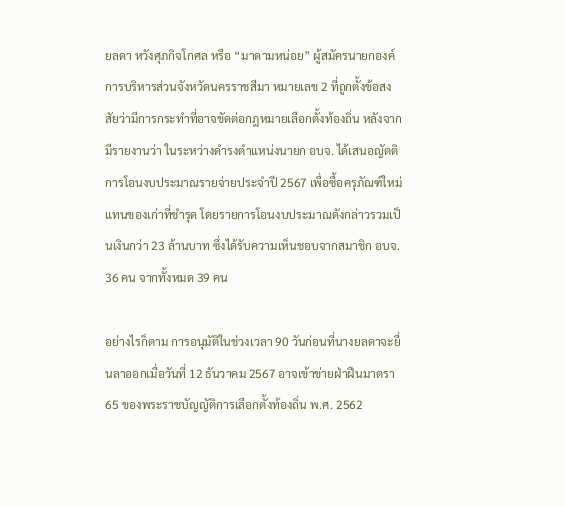ยลดา หวังศุภกิจโกศล หรือ “มาดามหน่อย” ผู้สมัครนายกองค์การบริหารส่วนจังหวัดนครราชสีมา หมายเลข 2 ที่ถูกตั้งข้อสงสัยว่ามีการกระทำที่อาจขัดต่อกฎหมายเลือกตั้งท้องถิ่น หลังจากมีรายงานว่า ในระหว่างดำรงตำแหน่งนายก อบจ. ได้เสนอญัตติการโอนงบประมาณรายจ่ายประจำปี 2567 เพื่อซื้อครุภัณฑ์ใหม่แทนของเก่าที่ชำรุด โดยรายการโอนงบประมาณดังกล่าวรวมเป็นเงินกว่า 23 ล้านบาท ซึ่งได้รับความเห็นชอบจากสมาชิก อบจ. 36 คน จากทั้งหมด 39 คน

อย่างไรก็ตาม การอนุมัติในช่วงเวลา 90 วันก่อนที่นางยลดาจะยื่นลาออกเมื่อวันที่ 12 ธันวาคม 2567 อาจเข้าข่ายฝ่าฝืนมาตรา 65 ของพระราชบัญญัติการเลือกตั้งท้องถิ่น พ.ศ. 2562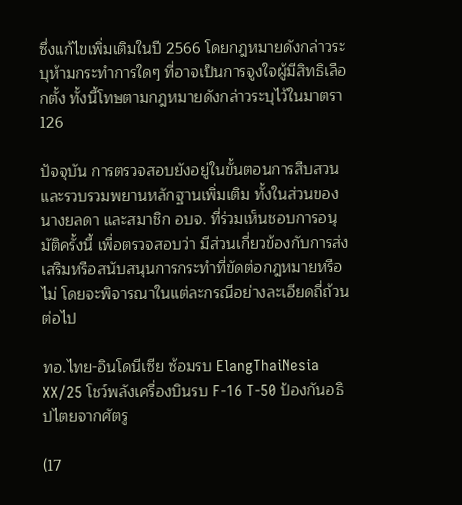ซึ่งแก้ไขเพิ่มเติมในปี 2566 โดยกฎหมายดังกล่าวระบุห้ามกระทำการใดๆ ที่อาจเป็นการจูงใจผู้มีสิทธิเลือกตั้ง ทั้งนี้โทษตามกฎหมายดังกล่าวระบุไว้ในมาตรา 126

ปัจจุบัน การตรวจสอบยังอยู่ในขั้นตอนการสืบสวนและรวบรวมพยานหลักฐานเพิ่มเติม ทั้งในส่วนของนางยลดา และสมาชิก อบจ. ที่ร่วมเห็นชอบการอนุมัติครั้งนี้ เพื่อตรวจสอบว่า มีส่วนเกี่ยวข้องกับการส่งเสริมหรือสนับสนุนการกระทำที่ขัดต่อกฎหมายหรือไม่ โดยจะพิจารณาในแต่ละกรณีอย่างละเอียดถี่ถ้วนต่อไป

ทอ.ไทย-อินโดนีเซีย ซ้อมรบ ElangThaiNesia XX/25 โชว์พลังเครื่องบินรบ F-16 T-50 ป้องกันอธิปไตยจากศัตรู

(17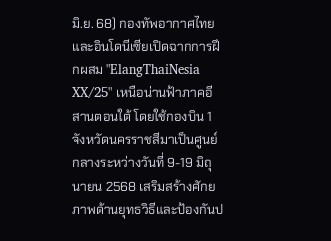มิ.ย. 68) กองทัพอากาศไทยและอินโดนีเซียเปิดฉากการฝึกผสม "ElangThaiNesia XX/25" เหนือน่านฟ้าภาคอีสานตอนใต้ โดยใช้กองบิน 1 จังหวัดนครราชสีมาเป็นศูนย์กลางระหว่างวันที่ 9-19 มิถุนายน 2568 เสริมสร้างศักยภาพด้านยุทธวิธีและป้องกันป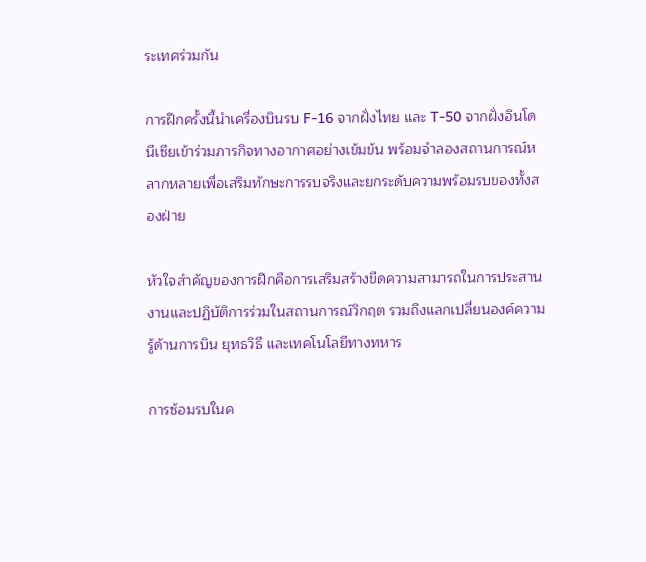ระเทศร่วมกัน

การฝึกครั้งนี้นำเครื่องบินรบ F-16 จากฝั่งไทย และ T-50 จากฝั่งอินโดนีเซียเข้าร่วมภารกิจทางอากาศอย่างเข้มข้น พร้อมจำลองสถานการณ์หลากหลายเพื่อเสริมทักษะการรบจริงและยกระดับความพร้อมรบของทั้งสองฝ่าย

หัวใจสำคัญของการฝึกคือการเสริมสร้างขีดความสามารถในการประสานงานและปฏิบัติการร่วมในสถานการณ์วิกฤต รวมถึงแลกเปลี่ยนองค์ความรู้ด้านการบิน ยุทธวิธี และเทคโนโลยีทางทหาร

การซ้อมรบในค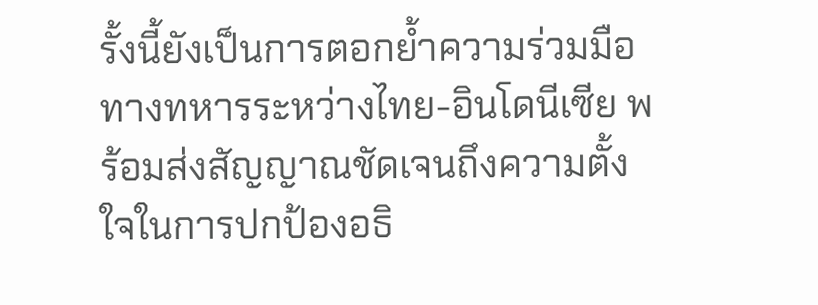รั้งนี้ยังเป็นการตอกย้ำความร่วมมือทางทหารระหว่างไทย-อินโดนีเซีย พร้อมส่งสัญญาณชัดเจนถึงความตั้งใจในการปกป้องอธิ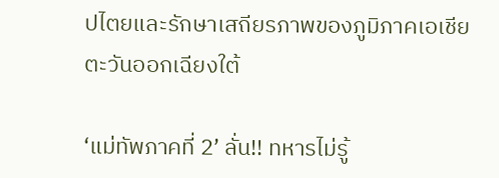ปไตยและรักษาเสถียรภาพของภูมิภาคเอเชียตะวันออกเฉียงใต้

‘แม่ทัพภาคที่ 2’ ลั่น!! ทหารไม่รู้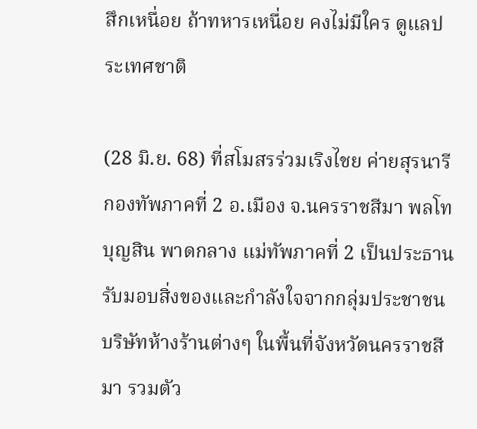สึกเหนื่อย ถ้าทหารเหนื่อย คงไม่มีใคร ดูแลประเทศชาติ

(28 มิ.ย. 68) ที่สโมสรร่วมเริงไชย ค่ายสุรนารี กองทัพภาคที่ 2 อ.เมือง จ.นครราชสีมา พลโทบุญสิน พาดกลาง แม่ทัพภาคที่ 2 เป็นประธานรับมอบสิ่งของและกำลังใจจากกลุ่มประชาชน บริษัทห้างร้านต่างๆ ในพื้นที่จังหวัดนครราชสีมา รวมตัว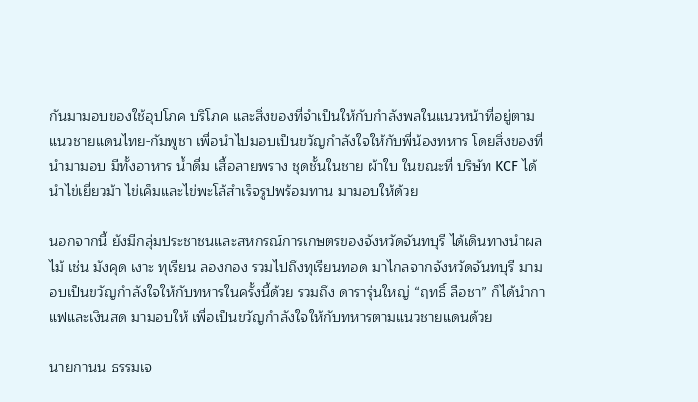กันมามอบของใช้อุปโภค บริโภค และสิ่งของที่จำเป็นให้กับกำลังพลในแนวหน้าที่อยู่ตามแนวชายแดนไทย-กัมพูชา เพื่อนำไปมอบเป็นขวัญกำลังใจให้กับพี่น้องทหาร โดยสิ่งของที่นำมามอบ มีทั้งอาหาร น้ำดื่ม เสื้อลายพราง ชุดชั้นในชาย ผ้าใบ ในขณะที่ บริษัท KCF ได้นำไข่เยี่ยวม้า ไข่เค็มและไข่พะโล้สำเร็จรูปพร้อมทาน มามอบให้ด้วย

นอกจากนี้ ยังมีกลุ่มประชาชนและสหกรณ์การเกษตรของจังหวัดจันทบุรี ได้เดินทางนำผลไม้ เช่น มังคุด เงาะ ทุเรียน ลองกอง รวมไปถึงทุเรียนทอด มาไกลจากจังหวัดจันทบุรี มามอบเป็นขวัญกำลังใจให้กับทหารในครั้งนี้ด้วย รวมถึง ดารารุ่นใหญ่ “ฤทธิ์ ลือชา” ก็ได้นำกาแฟและเงินสด มามอบให้ เพื่อเป็นขวัญกำลังใจให้กับทหารตามแนวชายแดนด้วย

นายกานน ธรรมเจ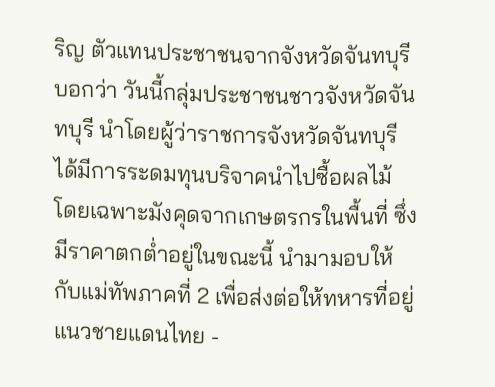ริญ ตัวแทนประชาชนจากจังหวัดจันทบุรี บอกว่า วันนี้กลุ่มประชาชนชาวจังหวัดจันทบุรี นำโดยผู้ว่าราชการจังหวัดจันทบุรี ได้มีการระดมทุนบริจาคนำไปซื้อผลไม้ โดยเฉพาะมังคุดจากเกษตรกรในพื้นที่ ซึ่งมีราคาตกต่ำอยู่ในขณะนี้ นำมามอบให้กับแม่ทัพภาคที่ 2 เพื่อส่งต่อให้ทหารที่อยู่แนวชายแดนไทย -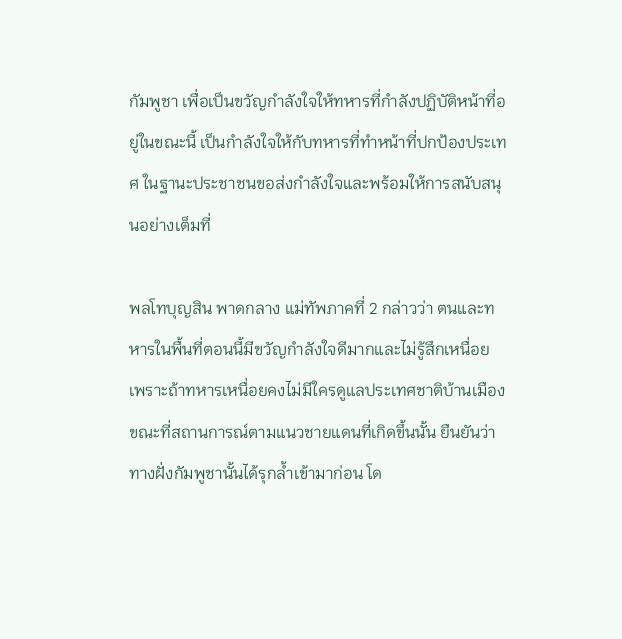กัมพูชา เพื่อเป็นขวัญกำลังใจให้ทหารที่กำลังปฏิบัติหน้าที่อยู่ในขณะนี้ เป็นกำลังใจให้กับทหารที่ทำหน้าที่ปกป้องประเทศ ในฐานะประชาชนขอส่งกำลังใจและพร้อมให้การสนับสนุนอย่างเต็มที่

พลโทบุญสิน พาดกลาง แม่ทัพภาคที่ 2 กล่าวว่า ตนและทหารในพื้นที่ตอนนี้มีขวัญกำลังใจดีมากและไม่รู้สึกเหนื่อย เพราะถ้าทหารเหนื่อยคงไม่มีใครดูแลประเทศชาติบ้านเมือง ขณะที่สถานการณ์ตามแนวชายแดนที่เกิดขึ้นนั้น ยืนยันว่า ทางฝั่งกัมพูชานั้นได้รุกล้ำเข้ามาก่อน โด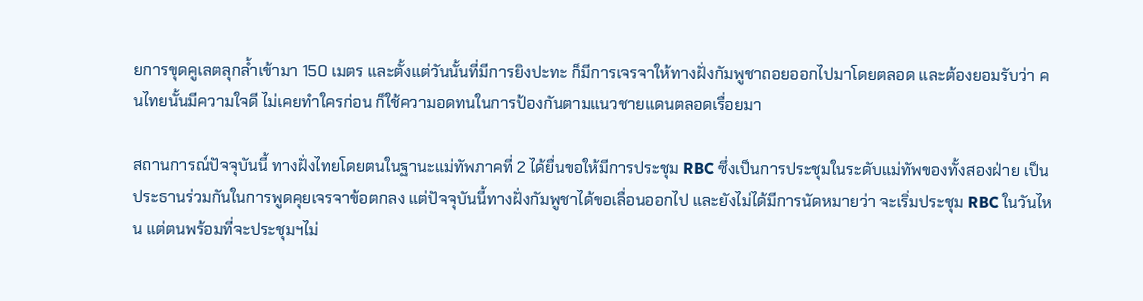ยการขุดคูเลตลุกล้ำเข้ามา 150 เมตร และตั้งแต่วันนั้นที่มีการยิงปะทะ ก็มีการเจรจาให้ทางฝั่งกัมพูชาถอยออกไปมาโดยตลอด และต้องยอมรับว่า คนไทยนั้นมีความใจดี ไม่เคยทำใครก่อน ก็ใช้ความอดทนในการป้องกันตามแนวชายแดนตลอดเรื่อยมา

สถานการณ์ปัจจุบันนี้ ทางฝั่งไทยโดยตนในฐานะแม่ทัพภาคที่ 2 ได้ยื่นขอให้มีการประชุม RBC ซึ่งเป็นการประชุมในระดับแม่ทัพของทั้งสองฝ่าย เป็นประธานร่วมกันในการพูดคุยเจรจาข้อตกลง แต่ปัจจุบันนี้ทางฝั่งกัมพูชาได้ขอเลื่อนออกไป และยังไม่ได้มีการนัดหมายว่า จะเริ่มประชุม RBC ในวันไหน แต่ตนพร้อมที่จะประชุมฯไม่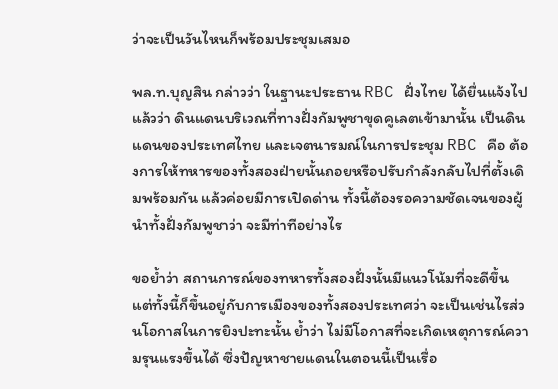ว่าจะเป็นวันไหนก็พร้อมประชุมเสมอ

พล.ท.บุญสิน กล่าวว่า ในฐานะประธาน RBC ฝั่งไทย ได้ยื่นแจ้งไปแล้วว่า ดินแดนบริเวณที่ทางฝั่งกัมพูชาขุดคูเลตเข้ามานั้น เป็นดินแดนของประเทศไทย และเจตนารมณ์ในการประชุม RBC คือ ต้องการให้ทหารของทั้งสองฝ่ายนั้นถอยหรือปรับกำลังกลับไปที่ตั้งเดิมพร้อมกัน แล้วค่อยมีการเปิดด่าน ทั้งนี้ต้องรอความชัดเจนของผู้นำทั้งฝั่งกัมพูชาว่า จะมีท่าทีอย่างไร

ขอย้ำว่า สถานการณ์ของทหารทั้งสองฝั่งนั้นมีแนวโน้มที่จะดีขึ้น แต่ทั้งนี้ก็ขึ้นอยู่กับการเมืองของทั้งสองประเทศว่า จะเป็นเช่นไรส่วนโอกาสในการยิงปะทะนั้น ย้ำว่า ไม่มีโอกาสที่จะเกิดเหตุการณ์ความรุนแรงขึ้นได้ ซึ่งปัญหาชายแดนในตอนนี้เป็นเรื่อ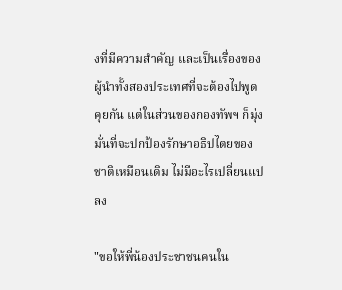งที่มีความสำคัญ และเป็นเรื่องของผู้นำทั้งสองประเทศที่จะต้องไปพูดคุยกัน แต่ในส่วนของกองทัพฯ ก็มุ่งมั่นที่จะปกป้องรักษาอธิปไตยของชาติเหมือนเดิม ไม่มีอะไรเปลี่ยนแปลง

"ขอให้พี่น้องประชาชนคนใน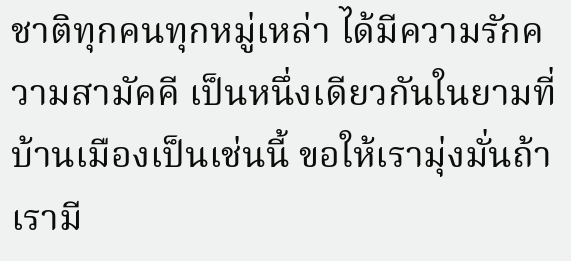ชาติทุกคนทุกหมู่เหล่า ได้มีความรักความสามัคคี เป็นหนึ่งเดียวกันในยามที่บ้านเมืองเป็นเช่นนี้ ขอให้เรามุ่งมั่นถ้าเรามี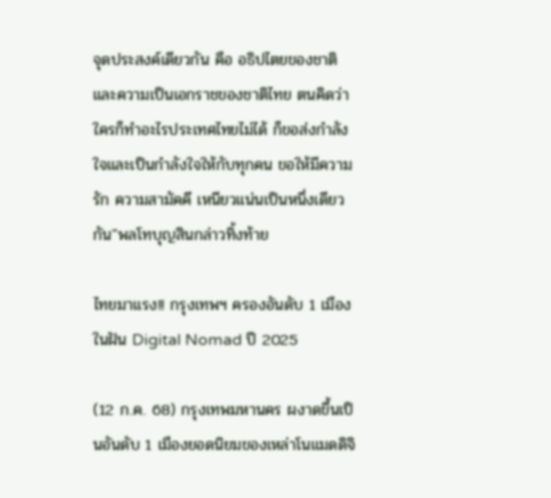จุดประสงค์เดียวกัน คือ อธิปไตยของชาติและความเป็นเอกราชของชาติไทย ตนคิดว่าใครก็ทำอะไรประเทศไทยไม่ได้ ก็ขอส่งกำลังใจและเป็นกำลังใจให้กับทุกคน ขอให้มีความรัก ความสามัคคี เหนียวแน่นเป็นหนึ่งเดียวกัน"พลโทบุญสินกล่าวทิ้งท้าย

ไทยมาแรง!! กรุงเทพฯ ครองอันดับ 1 เมืองในฝัน Digital Nomad ปี 2025

(12 ก.ค. 68) กรุงเทพมหานคร ผงาดขึ้นเป็นอันดับ 1 เมืองยอดนิยมของเหล่าโนแมดดิจิ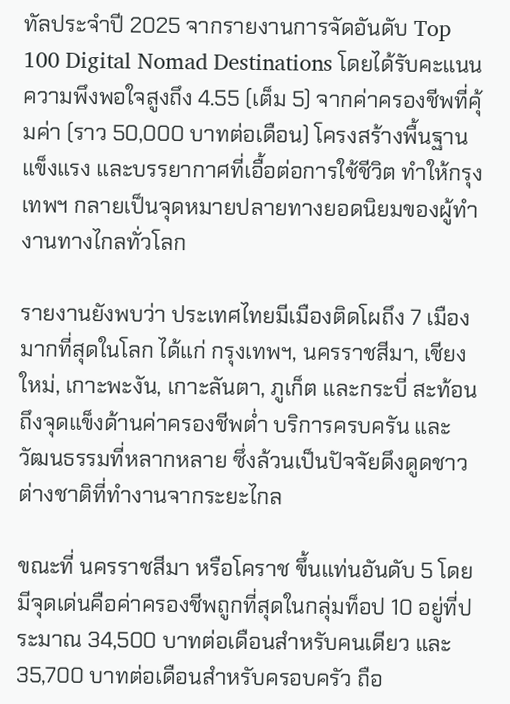ทัลประจำปี 2025 จากรายงานการจัดอันดับ Top 100 Digital Nomad Destinations โดยได้รับคะแนนความพึงพอใจสูงถึง 4.55 (เต็ม 5) จากค่าครองชีพที่คุ้มค่า (ราว 50,000 บาทต่อเดือน) โครงสร้างพื้นฐานแข็งแรง และบรรยากาศที่เอื้อต่อการใช้ชีวิต ทำให้กรุงเทพฯ กลายเป็นจุดหมายปลายทางยอดนิยมของผู้ทำงานทางไกลทั่วโลก

รายงานยังพบว่า ประเทศไทยมีเมืองติดโผถึง 7 เมือง มากที่สุดในโลก ได้แก่ กรุงเทพฯ, นครราชสีมา, เชียงใหม่, เกาะพะงัน, เกาะลันตา, ภูเก็ต และกระบี่ สะท้อนถึงจุดแข็งด้านค่าครองชีพต่ำ บริการครบครัน และวัฒนธรรมที่หลากหลาย ซึ่งล้วนเป็นปัจจัยดึงดูดชาวต่างชาติที่ทำงานจากระยะไกล

ขณะที่ นครราชสีมา หรือโคราช ขึ้นแท่นอันดับ 5 โดยมีจุดเด่นคือค่าครองชีพถูกที่สุดในกลุ่มท็อป 10 อยู่ที่ประมาณ 34,500 บาทต่อเดือนสำหรับคนเดียว และ 35,700 บาทต่อเดือนสำหรับครอบครัว ถือ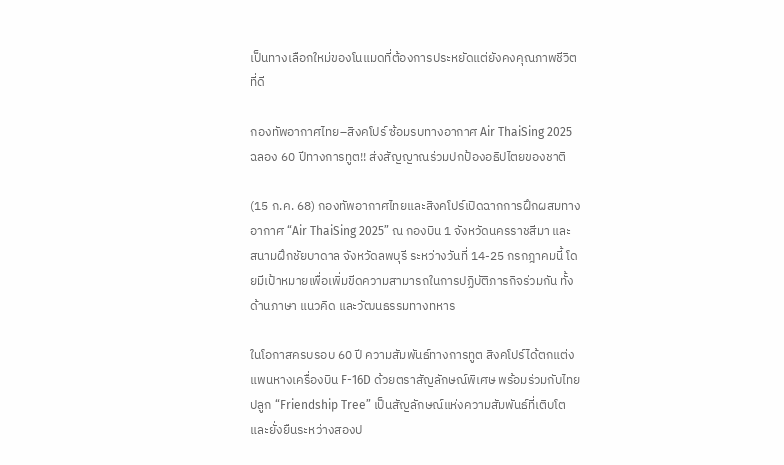เป็นทางเลือกใหม่ของโนแมดที่ต้องการประหยัดแต่ยังคงคุณภาพชีวิตที่ดี

กองทัพอากาศไทย–สิงคโปร์ ซ้อมรบทางอากาศ Air ThaiSing 2025 ฉลอง 60 ปีทางการทูต!! ส่งสัญญาณร่วมปกป้องอธิปไตยของชาติ

(15 ก.ค. 68) กองทัพอากาศไทยและสิงคโปร์เปิดฉากการฝึกผสมทางอากาศ “Air ThaiSing 2025” ณ กองบิน 1 จังหวัดนครราชสีมา และสนามฝึกชัยบาดาล จังหวัดลพบุรี ระหว่างวันที่ 14-25 กรกฎาคมนี้ โดยมีเป้าหมายเพื่อเพิ่มขีดความสามารถในการปฏิบัติภารกิจร่วมกัน ทั้งด้านภาษา แนวคิด และวัฒนธรรมทางทหาร

ในโอกาสครบรอบ 60 ปี ความสัมพันธ์ทางการทูต สิงคโปร์ได้ตกแต่งแพนหางเครื่องบิน F-16D ด้วยตราสัญลักษณ์พิเศษ พร้อมร่วมกับไทยปลูก “Friendship Tree” เป็นสัญลักษณ์แห่งความสัมพันธ์ที่เติบโตและยั่งยืนระหว่างสองป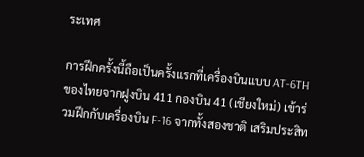ระเทศ

การฝึกครั้งนี้ถือเป็นครั้งแรกที่เครื่องบินแบบ AT-6TH ของไทยจากฝูงบิน 411 กองบิน 41 (เชียงใหม่) เข้าร่วมฝึกกับเครื่องบิน F-16 จากทั้งสองชาติ เสริมประสิท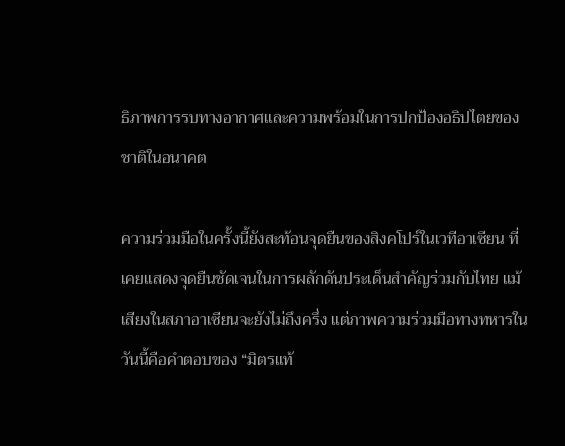ธิภาพการรบทางอากาศและความพร้อมในการปกป้องอธิปไตยของชาติในอนาคต

ความร่วมมือในครั้งนี้ยังสะท้อนจุดยืนของสิงคโปร์ในเวทีอาเซียน ที่เคยแสดงจุดยืนชัดเจนในการผลักดันประเด็นสำคัญร่วมกับไทย แม้เสียงในสภาอาเซียนจะยังไม่ถึงครึ่ง แต่ภาพความร่วมมือทางทหารในวันนี้คือคำตอบของ “มิตรแท้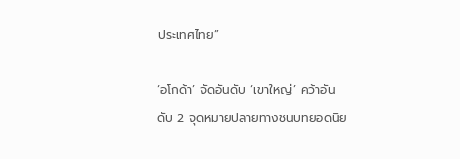ประเทศไทย”

‘อโกด้า’ จัดอันดับ ‘เขาใหญ่’ คว้าอันดับ 2 จุดหมายปลายทางชนบทยอดนิย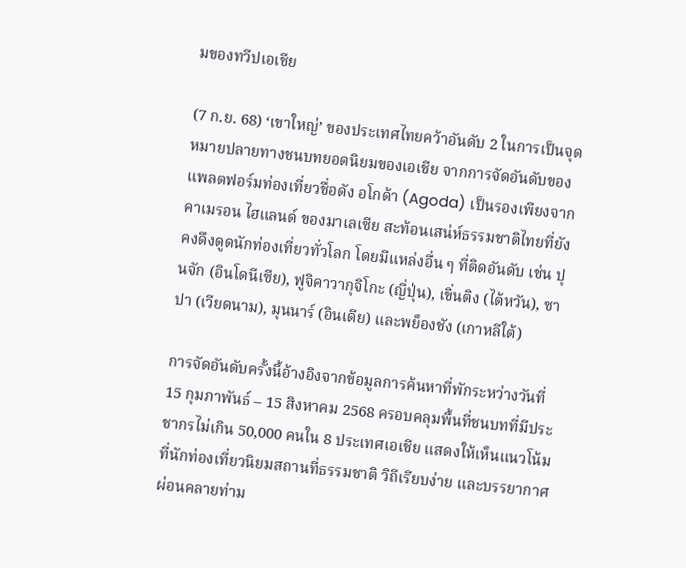มของทวีปเอเชีย

(7 ก.ย. 68) ‘เขาใหญ่’ ของประเทศไทยคว้าอันดับ 2 ในการเป็นจุดหมายปลายทางชนบทยอดนิยมของเอเชีย จากการจัดอันดับของแพลตฟอร์มท่องเที่ยวชื่อดัง อโกด้า (Agoda) เป็นรองเพียงจากคาเมรอน ไฮแลนด์ ของมาเลเซีย สะท้อนเสน่ห์ธรรมชาติไทยที่ยังคงดึงดูดนักท่องเที่ยวทั่วโลก โดยมีแหล่งอื่น ๆ ที่ติดอันดับ เช่น ปุนจัก (อินโดนีเซีย), ฟูจิคาวากุจิโกะ (ญี่ปุ่น), เขิ่นติง (ไต้หวัน), ซาปา (เวียดนาม), มุนนาร์ (อินเดีย) และพย็องชัง (เกาหลีใต้)

การจัดอันดับครั้งนี้อ้างอิงจากข้อมูลการค้นหาที่พักระหว่างวันที่ 15 กุมภาพันธ์ – 15 สิงหาคม 2568 ครอบคลุมพื้นที่ชนบทที่มีประชากรไม่เกิน 50,000 คนใน 8 ประเทศเอเชีย แสดงให้เห็นแนวโน้มที่นักท่องเที่ยวนิยมสถานที่ธรรมชาติ วิถีเรียบง่าย และบรรยากาศผ่อนคลายท่าม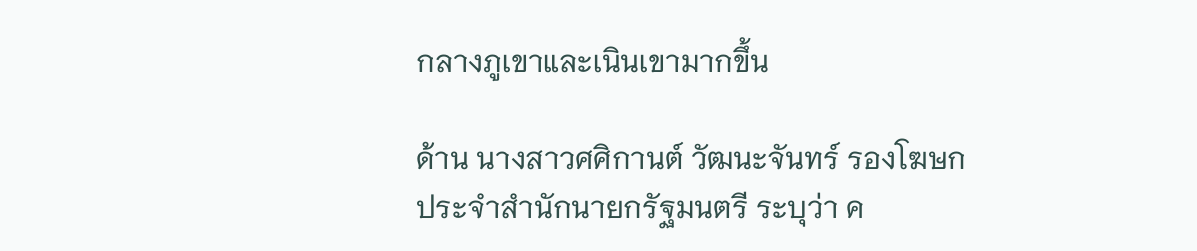กลางภูเขาและเนินเขามากขึ้น

ด้าน นางสาวศศิกานต์ วัฒนะจันทร์ รองโฆษกประจำสำนักนายกรัฐมนตรี ระบุว่า ค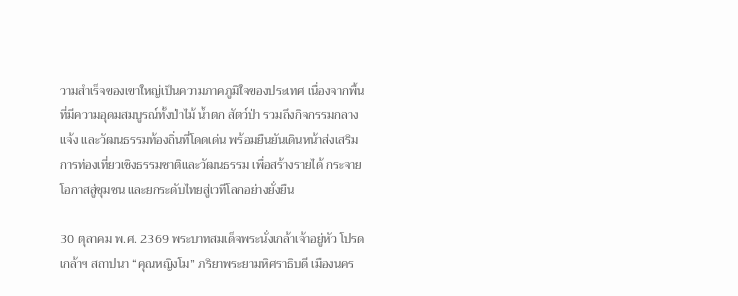วามสำเร็จของเขาใหญ่เป็นความภาคภูมิใจของประเทศ เนื่องจากพื้นที่มีความอุดมสมบูรณ์ทั้งป่าไม้ น้ำตก สัตว์ป่า รวมถึงกิจกรรมกลางแจ้ง และวัฒนธรรมท้องถิ่นที่โดดเด่น พร้อมยืนยันเดินหน้าส่งเสริมการท่องเที่ยวเชิงธรรมชาติและวัฒนธรรม เพื่อสร้างรายได้ กระจายโอกาสสู่ชุมชน และยกระดับไทยสู่เวทีโลกอย่างยั่งยืน

30 ตุลาคม พ.ศ. 2369 พระบาทสมเด็จพระนั่งเกล้าเจ้าอยู่หัว โปรดเกล้าฯ สถาปนา “คุณหญิงโม” ภริยาพระยามหิศราธิบดี เมืองนคร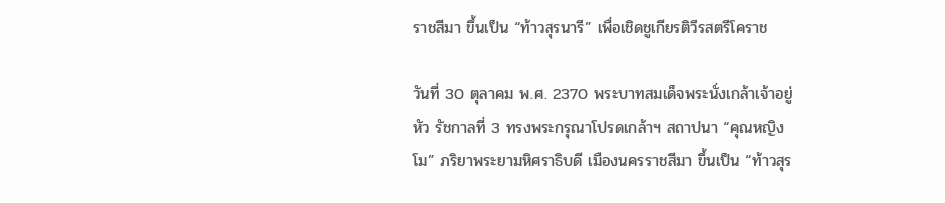ราชสีมา ขึ้นเป็น “ท้าวสุรนารี” เพื่อเชิดชูเกียรติวีรสตรีโคราช

วันที่ 30 ตุลาคม พ.ศ. 2370 พระบาทสมเด็จพระนั่งเกล้าเจ้าอยู่หัว รัชกาลที่ 3 ทรงพระกรุณาโปรดเกล้าฯ สถาปนา “คุณหญิงโม” ภริยาพระยามหิศราธิบดี เมืองนครราชสีมา ขึ้นเป็น “ท้าวสุร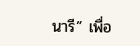นารี” เพื่อ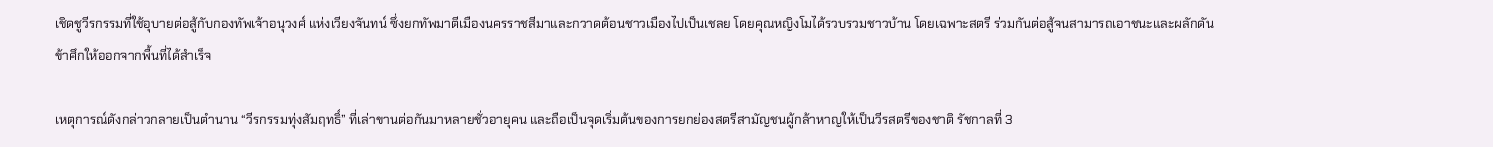เชิดชูวีรกรรมที่ใช้อุบายต่อสู้กับกองทัพเจ้าอนุวงศ์ แห่งเวียงจันทน์ ซึ่งยกทัพมาตีเมืองนครราชสีมาและกวาดต้อนชาวเมืองไปเป็นเชลย โดยคุณหญิงโมได้รวบรวมชาวบ้าน โดยเฉพาะสตรี ร่วมกันต่อสู้จนสามารถเอาชนะและผลักดันข้าศึกให้ออกจากพื้นที่ได้สำเร็จ

เหตุการณ์ดังกล่าวกลายเป็นตำนาน “วีรกรรมทุ่งสัมฤทธิ์” ที่เล่าขานต่อกันมาหลายชั่วอายุคน และถือเป็นจุดเริ่มต้นของการยกย่องสตรีสามัญชนผู้กล้าหาญให้เป็นวีรสตรีของชาติ รัชกาลที่ 3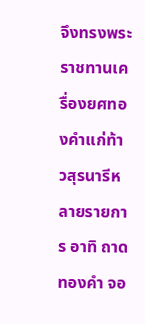จึงทรงพระราชทานเครื่องยศทองคำแก่ท้าวสุรนารีหลายรายการ อาทิ ถาดทองคำ จอ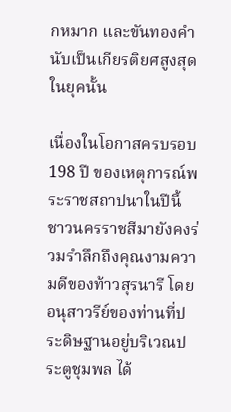กหมาก และขันทองคำ นับเป็นเกียรติยศสูงสุดในยุคนั้น

เนื่องในโอกาสครบรอบ 198 ปี ของเหตุการณ์พระราชสถาปนาในปีนี้ ชาวนครราชสีมายังคงร่วมรำลึกถึงคุณงามความดีของท้าวสุรนารี โดยอนุสาวรีย์ของท่านที่ประดิษฐานอยู่บริเวณประตูชุมพล ได้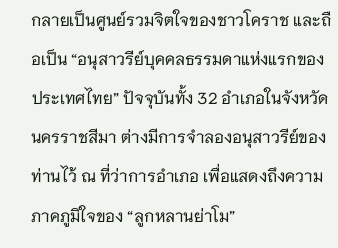กลายเป็นศูนย์รวมจิตใจของชาวโคราช และถือเป็น “อนุสาวรีย์บุคคลธรรมดาแห่งแรกของประเทศไทย” ปัจจุบันทั้ง 32 อำเภอในจังหวัดนครราชสีมา ต่างมีการจำลองอนุสาวรีย์ของท่านไว้ ณ ที่ว่าการอำเภอ เพื่อแสดงถึงความภาคภูมิใจของ “ลูกหลานย่าโม”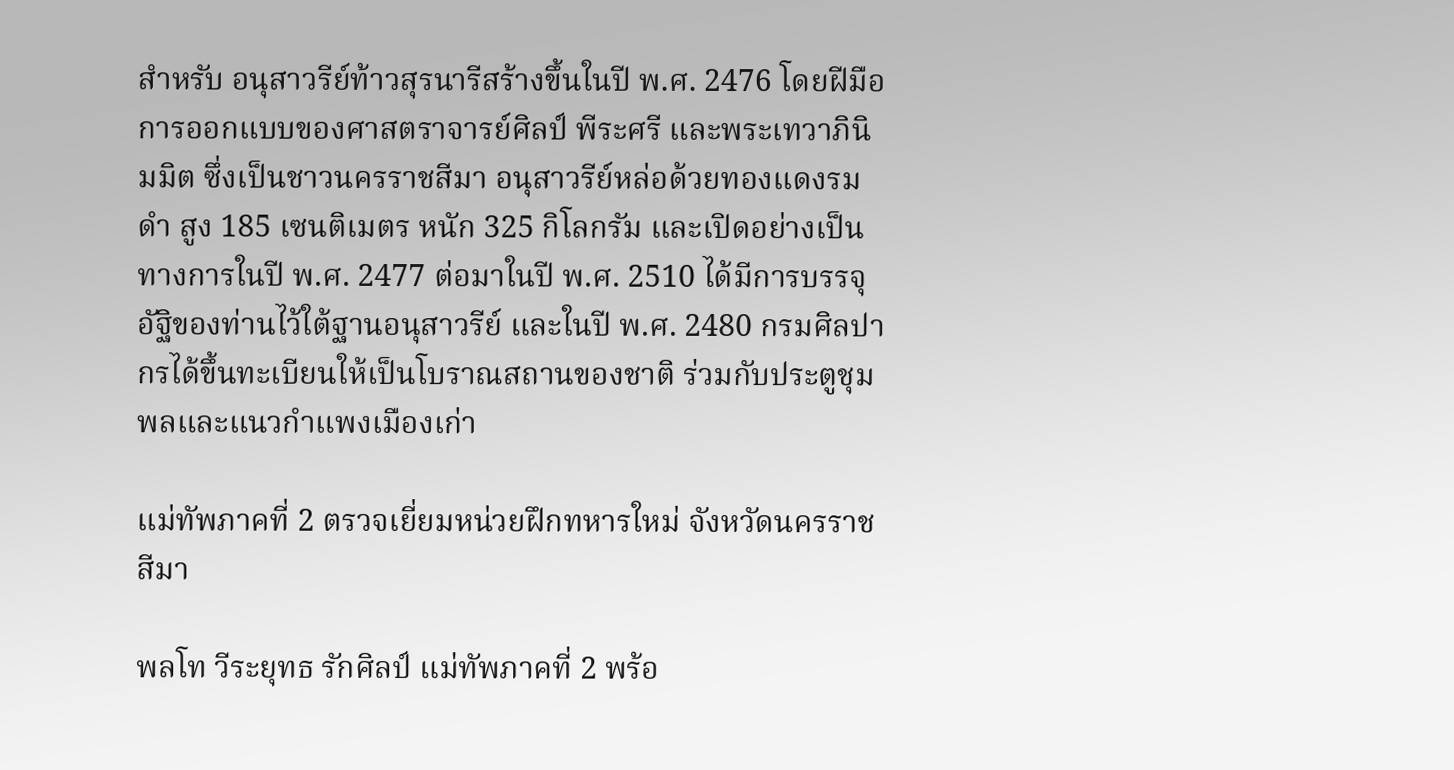สำหรับ อนุสาวรีย์ท้าวสุรนารีสร้างขึ้นในปี พ.ศ. 2476 โดยฝีมือการออกแบบของศาสตราจารย์ศิลป์ พีระศรี และพระเทวาภินิมมิต ซึ่งเป็นชาวนครราชสีมา อนุสาวรีย์หล่อด้วยทองแดงรมดำ สูง 185 เซนติเมตร หนัก 325 กิโลกรัม และเปิดอย่างเป็นทางการในปี พ.ศ. 2477 ต่อมาในปี พ.ศ. 2510 ได้มีการบรรจุอัฐิของท่านไว้ใต้ฐานอนุสาวรีย์ และในปี พ.ศ. 2480 กรมศิลปากรได้ขึ้นทะเบียนให้เป็นโบราณสถานของชาติ ร่วมกับประตูชุมพลและแนวกำแพงเมืองเก่า

แม่ทัพภาคที่ 2 ตรวจเยี่ยมหน่วยฝึกทหารใหม่ จังหวัดนครราชสีมา

พลโท วีระยุทธ รักศิลป์ แม่ทัพภาคที่ 2 พร้อ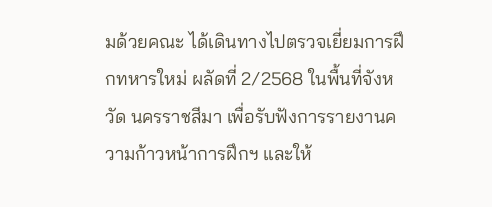มด้วยคณะ ได้เดินทางไปตรวจเยี่ยมการฝึกทหารใหม่ ผลัดที่ 2/2568 ในพื้นที่จังหวัด นครราชสีมา เพื่อรับฟังการรายงานความก้าวหน้าการฝึกฯ และให้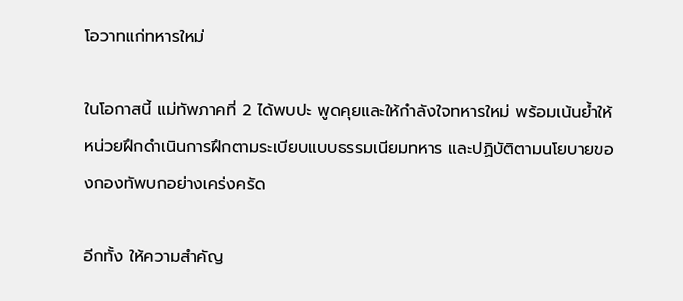โอวาทแก่ทหารใหม่

ในโอกาสนี้ แม่ทัพภาคที่ 2 ได้พบปะ พูดคุยและให้กำลังใจทหารใหม่ พร้อมเน้นย้ำให้หน่วยฝึกดำเนินการฝึกตามระเบียบแบบธรรมเนียมทหาร และปฏิบัติตามนโยบายของกองทัพบกอย่างเคร่งครัด

อีกทั้ง ให้ความสำคัญ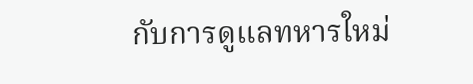กับการดูแลทหารใหม่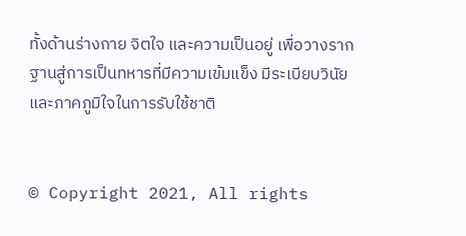ทั้งด้านร่างกาย จิตใจ และความเป็นอยู่ เพื่อวางรากฐานสู่การเป็นทหารที่มีความเข้มแข็ง มีระเบียบวินัย และภาคภูมิใจในการรับใช้ชาติ


© Copyright 2021, All rights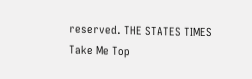reserved. THE STATES TIMES
Take Me Top